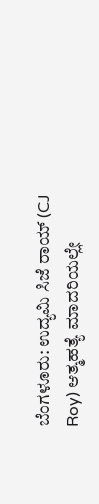ಬೆಂಗಳೂರು: ಉದ್ಯಮಿ ಸಿಜೆ ರಾಯ್ (CJ Roy) ಆತ್ಮಹತ್ಯೆ ಮಾದರಿಯಲ್ಲೇ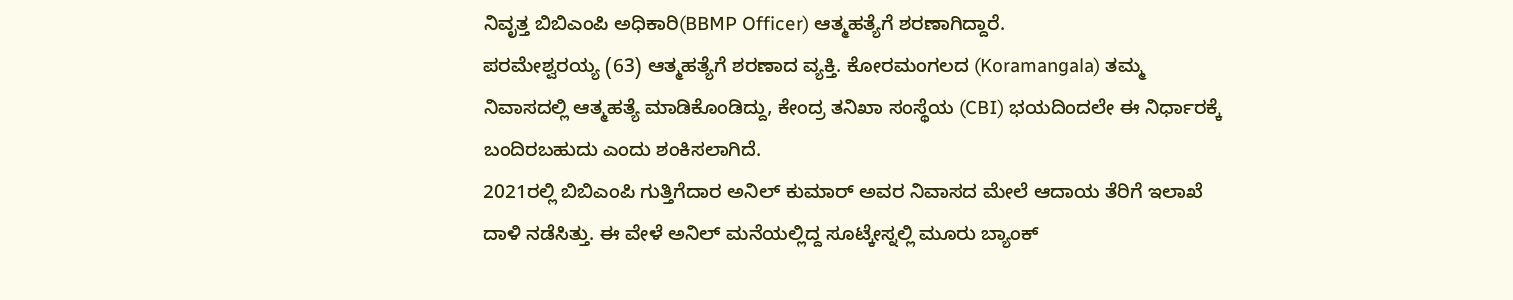ನಿವೃತ್ತ ಬಿಬಿಎಂಪಿ ಅಧಿಕಾರಿ(BBMP Officer) ಆತ್ಮಹತ್ಯೆಗೆ ಶರಣಾಗಿದ್ದಾರೆ.
ಪರಮೇಶ್ವರಯ್ಯ (63) ಆತ್ಮಹತ್ಯೆಗೆ ಶರಣಾದ ವ್ಯಕ್ತಿ. ಕೋರಮಂಗಲದ (Koramangala) ತಮ್ಮ ನಿವಾಸದಲ್ಲಿ ಆತ್ಮಹತ್ಯೆ ಮಾಡಿಕೊಂಡಿದ್ದು, ಕೇಂದ್ರ ತನಿಖಾ ಸಂಸ್ಥೆಯ (CBI) ಭಯದಿಂದಲೇ ಈ ನಿರ್ಧಾರಕ್ಕೆ ಬಂದಿರಬಹುದು ಎಂದು ಶಂಕಿಸಲಾಗಿದೆ.
2021ರಲ್ಲಿ ಬಿಬಿಎಂಪಿ ಗುತ್ತಿಗೆದಾರ ಅನಿಲ್ ಕುಮಾರ್ ಅವರ ನಿವಾಸದ ಮೇಲೆ ಆದಾಯ ತೆರಿಗೆ ಇಲಾಖೆ ದಾಳಿ ನಡೆಸಿತ್ತು. ಈ ವೇಳೆ ಅನಿಲ್ ಮನೆಯಲ್ಲಿದ್ದ ಸೂಟ್ಕೇಸ್ನಲ್ಲಿ ಮೂರು ಬ್ಯಾಂಕ್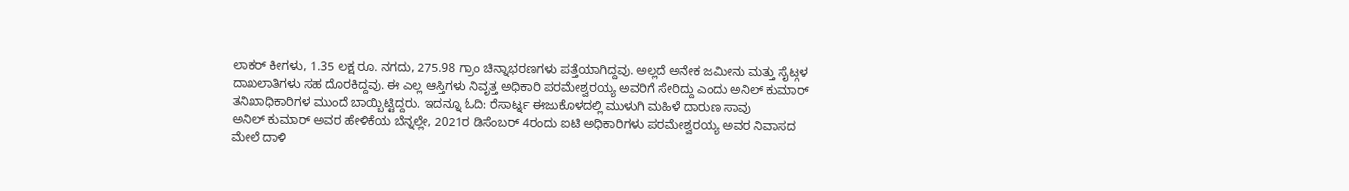ಲಾಕರ್ ಕೀಗಳು, 1.35 ಲಕ್ಷ ರೂ. ನಗದು, 275.98 ಗ್ರಾಂ ಚಿನ್ನಾಭರಣಗಳು ಪತ್ತೆಯಾಗಿದ್ದವು. ಅಲ್ಲದೆ ಅನೇಕ ಜಮೀನು ಮತ್ತು ಸೈಟ್ಗಳ ದಾಖಲಾತಿಗಳು ಸಹ ದೊರಕಿದ್ದವು. ಈ ಎಲ್ಲ ಆಸ್ತಿಗಳು ನಿವೃತ್ತ ಅಧಿಕಾರಿ ಪರಮೇಶ್ವರಯ್ಯ ಅವರಿಗೆ ಸೇರಿದ್ದು ಎಂದು ಅನಿಲ್ ಕುಮಾರ್ ತನಿಖಾಧಿಕಾರಿಗಳ ಮುಂದೆ ಬಾಯ್ಬಿಟ್ಟಿದ್ದರು. ಇದನ್ನೂ ಓದಿ: ರೆಸಾರ್ಟ್ನ ಈಜುಕೊಳದಲ್ಲಿ ಮುಳುಗಿ ಮಹಿಳೆ ದಾರುಣ ಸಾವು
ಅನಿಲ್ ಕುಮಾರ್ ಅವರ ಹೇಳಿಕೆಯ ಬೆನ್ನಲ್ಲೇ, 2021ರ ಡಿಸೆಂಬರ್ 4ರಂದು ಐಟಿ ಅಧಿಕಾರಿಗಳು ಪರಮೇಶ್ವರಯ್ಯ ಅವರ ನಿವಾಸದ ಮೇಲೆ ದಾಳಿ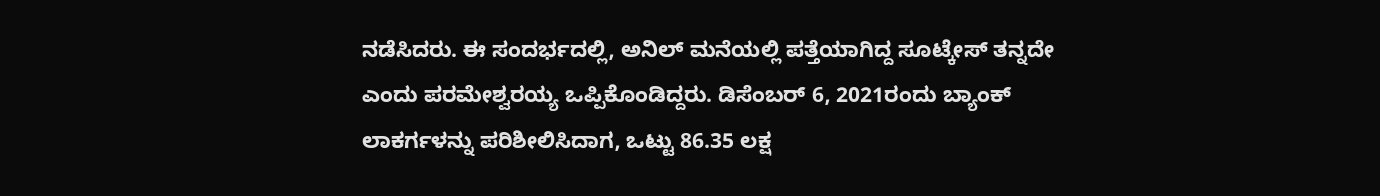ನಡೆಸಿದರು. ಈ ಸಂದರ್ಭದಲ್ಲಿ, ಅನಿಲ್ ಮನೆಯಲ್ಲಿ ಪತ್ತೆಯಾಗಿದ್ದ ಸೂಟ್ಕೇಸ್ ತನ್ನದೇ ಎಂದು ಪರಮೇಶ್ವರಯ್ಯ ಒಪ್ಪಿಕೊಂಡಿದ್ದರು. ಡಿಸೆಂಬರ್ 6, 2021ರಂದು ಬ್ಯಾಂಕ್ ಲಾಕರ್ಗಳನ್ನು ಪರಿಶೀಲಿಸಿದಾಗ, ಒಟ್ಟು 86.35 ಲಕ್ಷ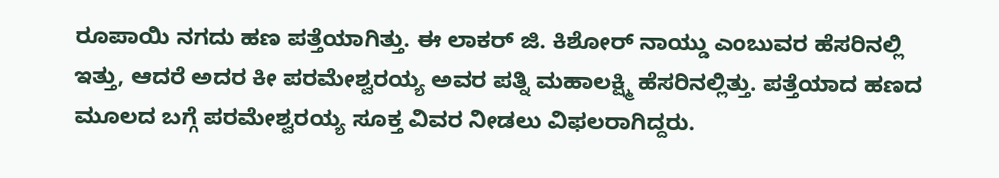ರೂಪಾಯಿ ನಗದು ಹಣ ಪತ್ತೆಯಾಗಿತ್ತು. ಈ ಲಾಕರ್ ಜಿ. ಕಿಶೋರ್ ನಾಯ್ಡು ಎಂಬುವರ ಹೆಸರಿನಲ್ಲಿ ಇತ್ತು, ಆದರೆ ಅದರ ಕೀ ಪರಮೇಶ್ವರಯ್ಯ ಅವರ ಪತ್ನಿ ಮಹಾಲಕ್ಷ್ಮಿ ಹೆಸರಿನಲ್ಲಿತ್ತು. ಪತ್ತೆಯಾದ ಹಣದ ಮೂಲದ ಬಗ್ಗೆ ಪರಮೇಶ್ವರಯ್ಯ ಸೂಕ್ತ ವಿವರ ನೀಡಲು ವಿಫಲರಾಗಿದ್ದರು.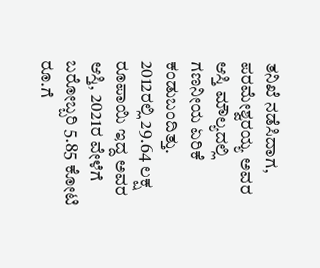ತನಿಖೆ ನಡೆಸಿದಾಗ, ಪರಮೇಶ್ವರಯ್ಯ ಅವರ ಆಸ್ತಿ ಮೌಲ್ಯದಲ್ಲಿ ಗಣನೀಯ ಏರಿಕೆ ಕಂಡುಬಂದಿತ್ತು. 2012ರಲ್ಲಿ 29.64 ಲಕ್ಷ ರೂಪಾಯಿ ಇದ್ದ ಅವರ ಆಸ್ತಿ, 2021ರ ವೇಳೆಗೆ ಬರೋಬ್ಬರಿ 5.85 ಕೋಟಿ ರೂ.ಗೆ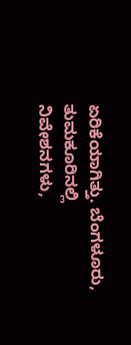ಏರಿಕೆಯಾಗಿತ್ತು. ಬೆಂಗಳೂರು, ತುಮಕೂರಿನಲ್ಲಿ ನಿವೇಶನಗಳು,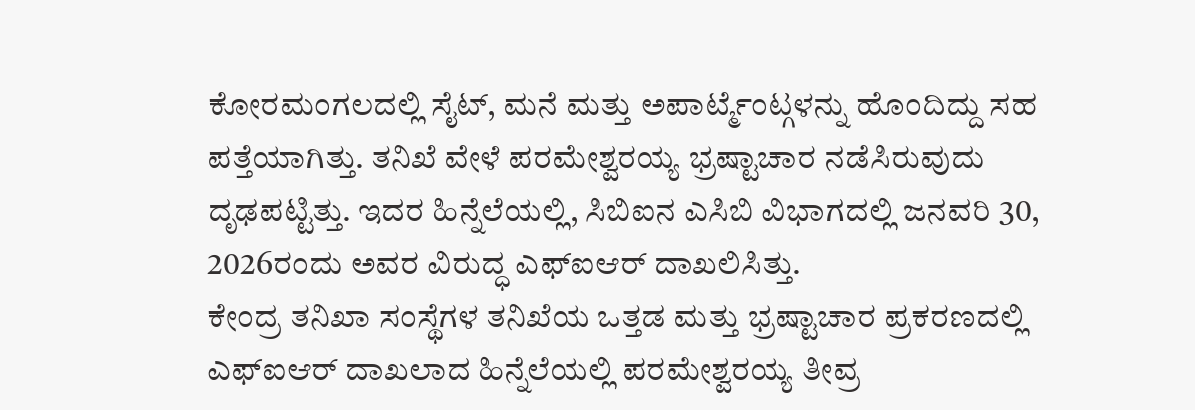ಕೋರಮಂಗಲದಲ್ಲಿ ಸೈಟ್, ಮನೆ ಮತ್ತು ಅಪಾರ್ಟ್ಮೆಂಟ್ಗಳನ್ನು ಹೊಂದಿದ್ದು ಸಹ ಪತ್ತೆಯಾಗಿತ್ತು. ತನಿಖೆ ವೇಳೆ ಪರಮೇಶ್ವರಯ್ಯ ಭ್ರಷ್ಟಾಚಾರ ನಡೆಸಿರುವುದು ದೃಢಪಟ್ಟಿತ್ತು. ಇದರ ಹಿನ್ನೆಲೆಯಲ್ಲಿ, ಸಿಬಿಐನ ಎಸಿಬಿ ವಿಭಾಗದಲ್ಲಿ ಜನವರಿ 30, 2026ರಂದು ಅವರ ವಿರುದ್ಧ ಎಫ್ಐಆರ್ ದಾಖಲಿಸಿತ್ತು.
ಕೇಂದ್ರ ತನಿಖಾ ಸಂಸ್ಥೆಗಳ ತನಿಖೆಯ ಒತ್ತಡ ಮತ್ತು ಭ್ರಷ್ಟಾಚಾರ ಪ್ರಕರಣದಲ್ಲಿ ಎಫ್ಐಆರ್ ದಾಖಲಾದ ಹಿನ್ನೆಲೆಯಲ್ಲಿ ಪರಮೇಶ್ವರಯ್ಯ ತೀವ್ರ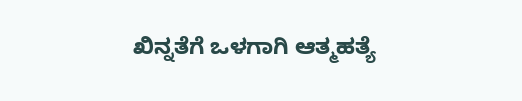ಖಿನ್ನತೆಗೆ ಒಳಗಾಗಿ ಆತ್ಮಹತ್ಯೆ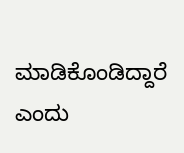ಮಾಡಿಕೊಂಡಿದ್ದಾರೆ ಎಂದು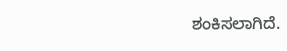ಶಂಕಿಸಲಾಗಿದೆ.